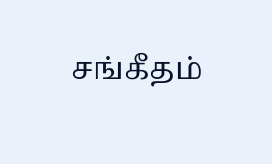சங்கீதம்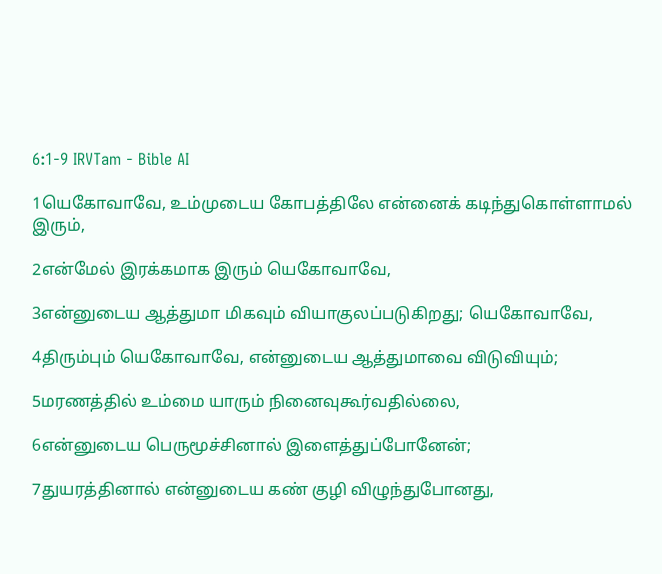6:1-9 IRVTam - Bible AI

1யெகோவாவே, உம்முடைய கோபத்திலே என்னைக் கடிந்துகொள்ளாமல் இரும்,

2என்மேல் இரக்கமாக இரும் யெகோவாவே,

3என்னுடைய ஆத்துமா மிகவும் வியாகுலப்படுகிறது; யெகோவாவே,

4திரும்பும் யெகோவாவே, என்னுடைய ஆத்துமாவை விடுவியும்;

5மரணத்தில் உம்மை யாரும் நினைவுகூர்வதில்லை,

6என்னுடைய பெருமூச்சினால் இளைத்துப்போனேன்;

7துயரத்தினால் என்னுடைய கண் குழி விழுந்துபோனது,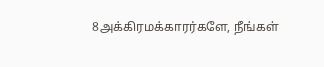8அக்கிரமக்காரர்களே, நீங்கள்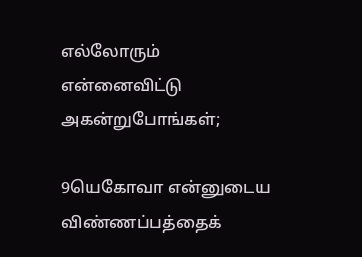எல்லோரும் என்னைவிட்டு அகன்றுபோங்கள்;

9யெகோவா என்னுடைய விண்ணப்பத்தைக்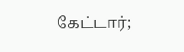கேட்டார்;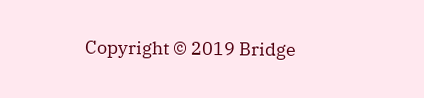Copyright © 2019 Bridge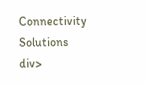Connectivity Solutions
div>